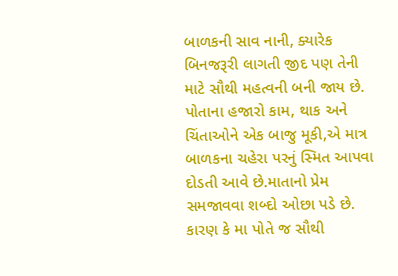બાળકની સાવ નાની, ક્યારેક બિનજરૂરી લાગતી જીદ પણ તેની માટે સૌથી મહત્વની બની જાય છે. પોતાના હજારો કામ, થાક અને ચિંતાઓને એક બાજુ મૂકી,એ માત્ર બાળકના ચહેરા પરનું સ્મિત આપવા દોડતી આવે છે.માતાનો પ્રેમ સમજાવવા શબ્દો ઓછા પડે છે. કારણ કે મા પોતે જ સૌથી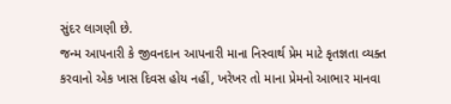સુંદર લાગણી છે.
જન્મ આપનારી કે જીવનદાન આપનારી માના નિસ્વાર્થ પ્રેમ માટે કૃતજ્ઞતા વ્યક્ત કરવાનો એક ખાસ દિવસ હોય નહીં, ખરેખર તો માના પ્રેમનો આભાર માનવા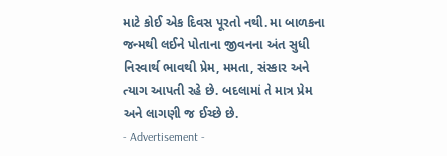માટે કોઈ એક દિવસ પૂરતો નથી. મા બાળકના જન્મથી લઈને પોતાના જીવનના અંત સુધી નિસ્વાર્થ ભાવથી પ્રેમ, મમતા, સંસ્કાર અને ત્યાગ આપતી રહે છે. બદલામાં તે માત્ર પ્રેમ અને લાગણી જ ઈચ્છે છે.
- Advertisement -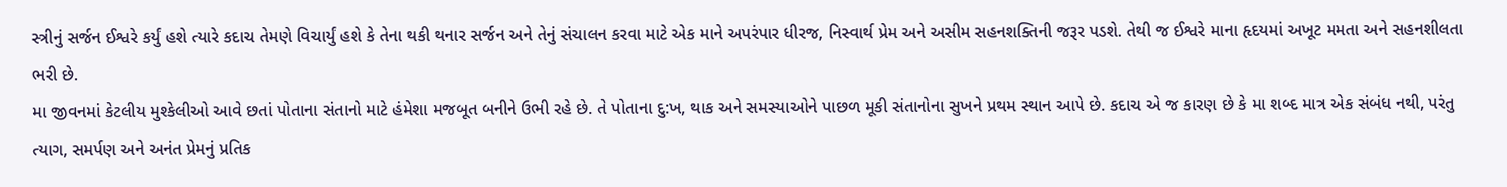સ્ત્રીનું સર્જન ઈશ્વરે કર્યું હશે ત્યારે કદાચ તેમણે વિચાર્યું હશે કે તેના થકી થનાર સર્જન અને તેનું સંચાલન કરવા માટે એક માને અપરંપાર ધીરજ, નિસ્વાર્થ પ્રેમ અને અસીમ સહનશક્તિની જરૂર પડશે. તેથી જ ઈશ્વરે માના હૃદયમાં અખૂટ મમતા અને સહનશીલતા ભરી છે.
મા જીવનમાં કેટલીય મુશ્કેલીઓ આવે છતાં પોતાના સંતાનો માટે હંમેશા મજબૂત બનીને ઉભી રહે છે. તે પોતાના દુ:ખ, થાક અને સમસ્યાઓને પાછળ મૂકી સંતાનોના સુખને પ્રથમ સ્થાન આપે છે. કદાચ એ જ કારણ છે કે મા શબ્દ માત્ર એક સંબંધ નથી, પરંતુ ત્યાગ, સમર્પણ અને અનંત પ્રેમનું પ્રતિક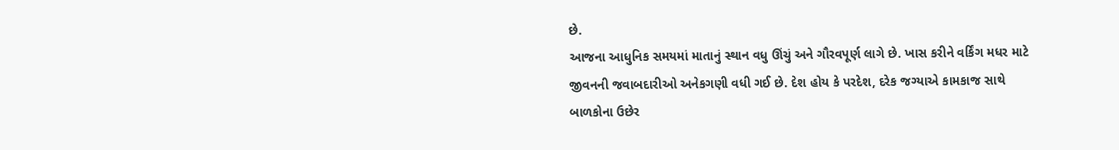છે.
આજના આધુનિક સમયમાં માતાનું સ્થાન વધુ ઊંચું અને ગૌરવપૂર્ણ લાગે છે. ખાસ કરીને વર્કિંગ મધર માટે જીવનની જવાબદારીઓ અનેકગણી વધી ગઈ છે. દેશ હોય કે પરદેશ, દરેક જગ્યાએ કામકાજ સાથે બાળકોના ઉછેર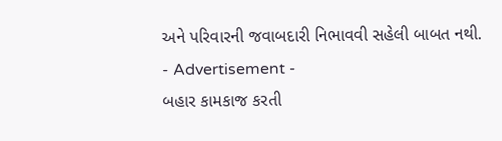અને પરિવારની જવાબદારી નિભાવવી સહેલી બાબત નથી.
- Advertisement -
બહાર કામકાજ કરતી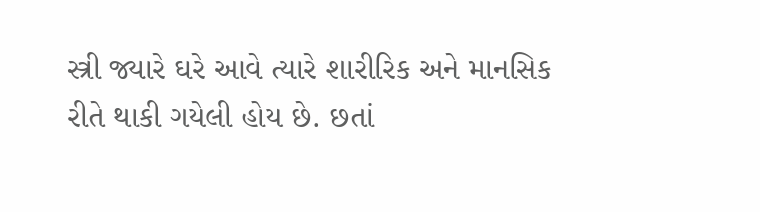સ્ત્રી જ્યારે ઘરે આવે ત્યારે શારીરિક અને માનસિક રીતે થાકી ગયેલી હોય છે. છતાં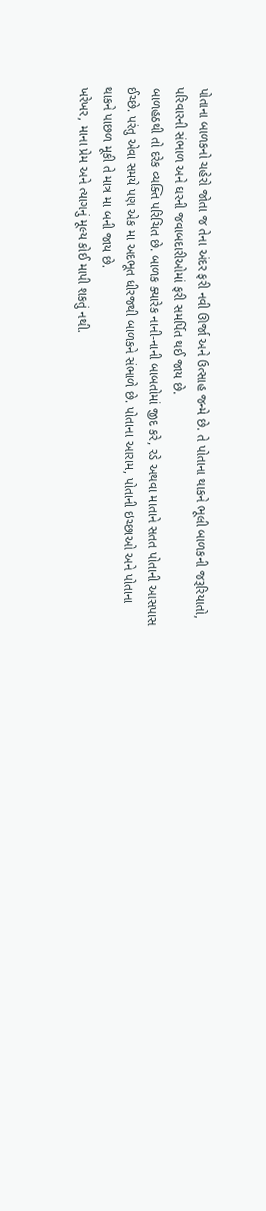પોતાના બાળકનો ચહેરો જોતા જ તેના અંદર ફરી નવી ઊર્જા અને ઉત્સાહ જન્મે છે. તે પોતાના થાકને ભૂલી બાળકની જરૂરિયાતો, પરિવારની સંભાળ અને ઘરની જવાબદારીઓમાં ફરી સમર્પિત થઈ જાય છે.
બાળહઠથી તો દરેક વ્યક્તિ પરિચિત છે. બાળક ક્યારેક નાની-નાની બાબતોમાં જીદ કરે, રડે અથવા માતાને સતત પોતાની આસપાસ ઈચ્છે. પરંતુ એવા સમયે પણ એક મા અદભૂત ધીરજથી બાળકને સંભાળે છે. પોતાના આરામ, પોતાની ઇચ્છાઓ અને પોતાના થાકને પાછળ મૂકી તે માત્ર મા બની જાય છે.
ખરેખર, માના પ્રેમ અને ત્યાગનું મૂલ્ય કોઈ માપી શકતું નથી.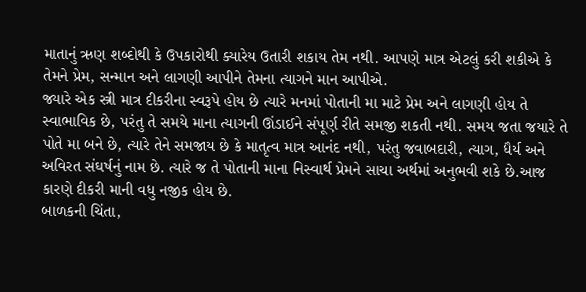માતાનું ઋણ શબ્દોથી કે ઉપકારોથી ક્યારેય ઉતારી શકાય તેમ નથી. આપણે માત્ર એટલું કરી શકીએ કે તેમને પ્રેમ, સન્માન અને લાગણી આપીને તેમના ત્યાગને માન આપીએ.
જ્યારે એક સ્ત્રી માત્ર દીકરીના સ્વરૂપે હોય છે ત્યારે મનમાં પોતાની મા માટે પ્રેમ અને લાગણી હોય તે સ્વાભાવિક છે, પરંતુ તે સમયે માના ત્યાગની ઊંડાઈને સંપૂર્ણ રીતે સમજી શકતી નથી. સમય જતા જયારે તે પોતે મા બને છે, ત્યારે તેને સમજાય છે કે માતૃત્વ માત્ર આનંદ નથી, પરંતુ જવાબદારી, ત્યાગ, ધૈર્ય અને અવિરત સંઘર્ષનું નામ છે. ત્યારે જ તે પોતાની માના નિસ્વાર્થ પ્રેમને સાચા અર્થમાં અનુભવી શકે છે.આજ કારણે દીકરી માની વધુ નજીક હોય છે.
બાળકની ચિંતા,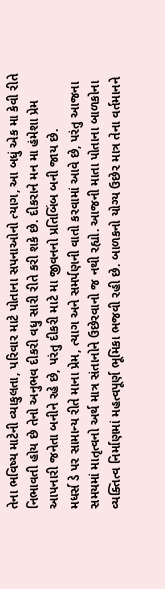તેના ભવિષ્ય માટેની વ્યાકુલતા, પરિવાર માટે પોતાના સપનાઓનો ત્યાગ, આ બધું એક મા કેવી રીતે નિભાવતી હોય છે તેનો અનુભવ દીકરી વધુ સારી રીતે કરી શકે છે. દીકરાને મન મા હંમેશા પ્રેમ આપનારી જનેતા બનીને રહે છે, પરંતુ દીકરી માટે મા જીવનનો પ્રતિબિંબ બની જાય છે.
મધર્સ ડે પર સામાન્ય રીતે માના પ્રેમ, ત્યાગ અને સમર્પણની વાતો કરવામાં આવે છે, પરંતુ આજના સમયમાં માતૃત્વનો અર્થ માત્ર સંતાનોને ઉછેરવાનો જ નથી રહ્યો. આજની માતા પોતાના બાળકોના વ્યક્તિત્વ નિર્માણમાં મહત્વપૂર્ણ ભૂમિકા ભજવી રહી છે. બાળકનો યોગ્ય ઉછેર માત્ર તેના વર્તમાનને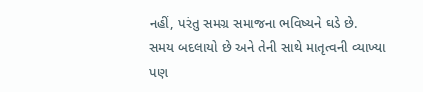નહીં, પરંતુ સમગ્ર સમાજના ભવિષ્યને ઘડે છે.
સમય બદલાયો છે અને તેની સાથે માતૃત્વની વ્યાખ્યા પણ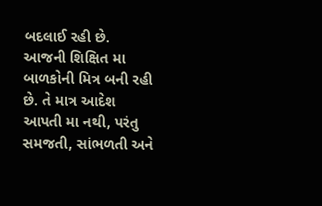બદલાઈ રહી છે. આજની શિક્ષિત મા બાળકોની મિત્ર બની રહી છે. તે માત્ર આદેશ આપતી મા નથી, પરંતુ સમજતી, સાંભળતી અને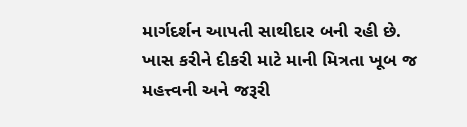માર્ગદર્શન આપતી સાથીદાર બની રહી છે.
ખાસ કરીને દીકરી માટે માની મિત્રતા ખૂબ જ મહત્ત્વની અને જરૂરી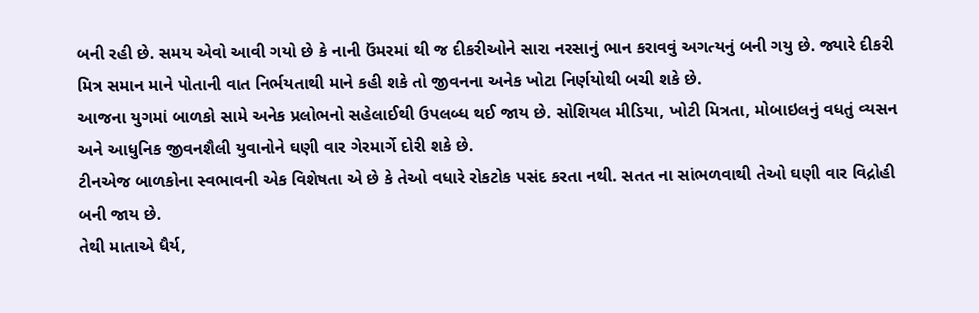બની રહી છે. સમય એવો આવી ગયો છે કે નાની ઉંમરમાં થી જ દીકરીઓને સારા નરસાનું ભાન કરાવવું અગત્યનું બની ગયુ છે. જ્યારે દીકરી મિત્ર સમાન માને પોતાની વાત નિર્ભયતાથી માને કહી શકે તો જીવનના અનેક ખોટા નિર્ણયોથી બચી શકે છે.
આજના યુગમાં બાળકો સામે અનેક પ્રલોભનો સહેલાઈથી ઉપલબ્ધ થઈ જાય છે. સોશિયલ મીડિયા, ખોટી મિત્રતા, મોબાઇલનું વધતું વ્યસન અને આધુનિક જીવનશૈલી યુવાનોને ઘણી વાર ગેરમાર્ગે દોરી શકે છે.
ટીનએજ બાળકોના સ્વભાવની એક વિશેષતા એ છે કે તેઓ વધારે રોકટોક પસંદ કરતા નથી. સતત ના સાંભળવાથી તેઓ ઘણી વાર વિદ્રોહી બની જાય છે.
તેથી માતાએ ધૈર્ય,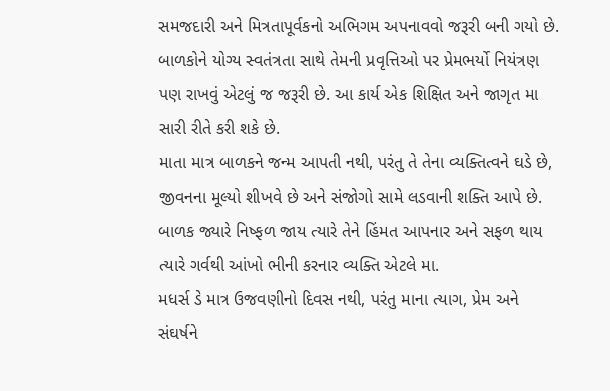સમજદારી અને મિત્રતાપૂર્વકનો અભિગમ અપનાવવો જરૂરી બની ગયો છે. બાળકોને યોગ્ય સ્વતંત્રતા સાથે તેમની પ્રવૃત્તિઓ પર પ્રેમભર્યો નિયંત્રણ પણ રાખવું એટલું જ જરૂરી છે. આ કાર્ય એક શિક્ષિત અને જાગૃત મા સારી રીતે કરી શકે છે.
માતા માત્ર બાળકને જન્મ આપતી નથી, પરંતુ તે તેના વ્યક્તિત્વને ઘડે છે, જીવનના મૂલ્યો શીખવે છે અને સંજોગો સામે લડવાની શક્તિ આપે છે. બાળક જ્યારે નિષ્ફળ જાય ત્યારે તેને હિંમત આપનાર અને સફળ થાય ત્યારે ગર્વથી આંખો ભીની કરનાર વ્યક્તિ એટલે મા.
મધર્સ ડે માત્ર ઉજવણીનો દિવસ નથી, પરંતુ માના ત્યાગ, પ્રેમ અને સંઘર્ષને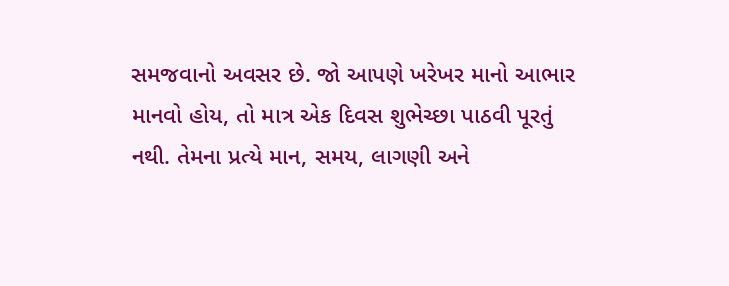સમજવાનો અવસર છે. જો આપણે ખરેખર માનો આભાર માનવો હોય, તો માત્ર એક દિવસ શુભેચ્છા પાઠવી પૂરતું નથી. તેમના પ્રત્યે માન, સમય, લાગણી અને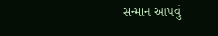સન્માન આપવું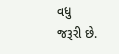વધુ
જરૂરી છે.